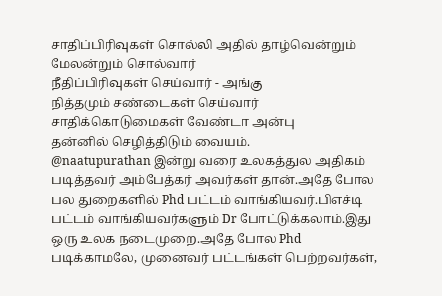சாதிப்பிரிவுகள் சொல்லி அதில் தாழ்வென்றும் மேலன்றும் சொல்வார்
நீதிப்பிரிவுகள் செய்வார் - அங்கு
நித்தமும் சண்டைகள் செய்வார்
சாதிக்கொடுமைகள் வேண்டா அன்பு
தன்னில் செழித்திடும் வையம்.
@naatupurathan இன்று வரை உலகத்துல அதிகம் படித்தவர் அம்பேத்கர் அவர்கள் தான்.அதே போல பல துறைகளில் Phd பட்டம் வாங்கியவர்.பிஎச்டி பட்டம் வாங்கியவர்களும் Dr போட்டுக்கலாம்.இது ஒரு உலக நடைமுறை.அதே போல Phd படிக்காமலே, முனைவர் பட்டங்கள் பெற்றவர்கள்,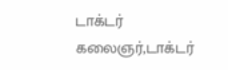டாக்டர் கலைஞர்,டாக்டர்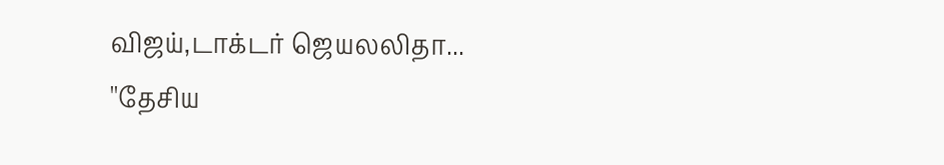விஜய்,டாக்டர் ஜெயலலிதா...
''தேசிய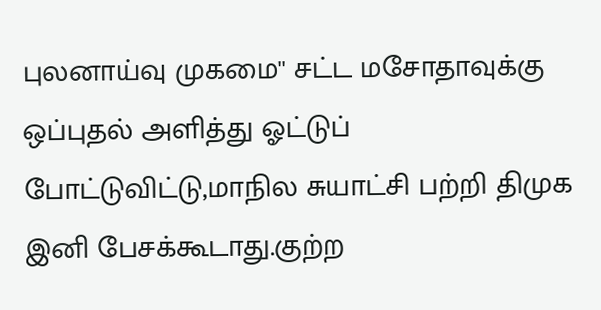புலனாய்வு முகமை'' சட்ட மசோதாவுக்கு ஒப்புதல் அளித்து ஓட்டுப் போட்டுவிட்டு,மாநில சுயாட்சி பற்றி திமுக இனி பேசக்கூடாது.குற்ற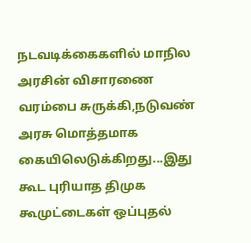நடவடிக்கைகளில் மாநில அரசின் விசாரணை வரம்பை சுருக்கி,நடுவண் அரசு மொத்தமாக கையிலெடுக்கிறது...இது கூட புரியாத திமுக கூமுட்டைகள் ஒப்புதல்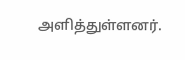அளித்துள்ளனர்.